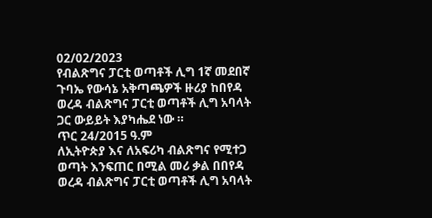02/02/2023
የብልጽግና ፓርቲ ወጣቶች ሊግ 1ኛ መደበኛ ጉባኤ የውሳኔ አቅጣጫዎች ዙሪያ ከበየዳ ወረዳ ብልጽግና ፓርቲ ወጣቶች ሊግ አባላት ጋር ውይይት እያካሔደ ነው ።
ጥር 24/2015 ዓ.ም
ለኢትዮጵያ እና ለአፍሪካ ብልጽግና የሚተጋ ወጣት እንፍጠር በሚል መሪ ቃል በበየዳ ወረዳ ብልጽግና ፓርቲ ወጣቶች ሊግ አባላት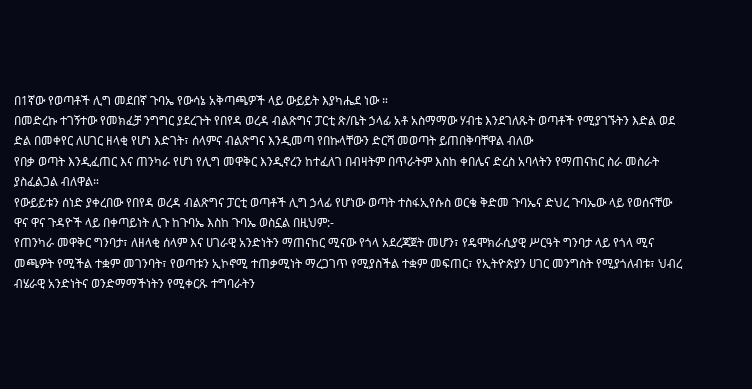በ1ኛው የወጣቶች ሊግ መደበኛ ጉባኤ የውሳኔ አቅጣጫዎች ላይ ውይይት እያካሔደ ነው ።
በመድረኩ ተገኝተው የመክፈቻ ንግግር ያደረጉት የበየዳ ወረዳ ብልጽግና ፓርቲ ጽ/ቤት ኃላፊ አቶ አስማማው ሃብቴ እንደገለጹት ወጣቶች የሚያገኙትን እድል ወደ ድል በመቀየር ለሀገር ዘላቂ የሆነ እድገት፣ ሰላምና ብልጽግና እንዲመጣ የበኩላቸውን ድርሻ መወጣት ይጠበቅባቸዋል ብለው
የበቃ ወጣት እንዲፈጠር እና ጠንካራ የሆነ የሊግ መዋቅር እንዲኖረን ከተፈለገ በብዛትም በጥራትም እስከ ቀበሌና ድረስ አባላትን የማጠናከር ስራ መስራት ያስፈልጋል ብለዋል።
የውይይቱን ሰነድ ያቀረበው የበየዳ ወረዳ ብልጽግና ፓርቲ ወጣቶች ሊግ ኃላፊ የሆነው ወጣት ተስፋኢየሱስ ወርቄ ቅድመ ጉባኤና ድህረ ጉባኤው ላይ የወሰናቸው ዋና ዋና ጉዳዮች ላይ በቀጣይነት ሊጉ ከጉባኤ እስከ ጉባኤ ወስኗል በዚህም:-
የጠንካራ መዋቅር ግንባታ፣ ለዘላቂ ሰላም እና ሀገራዊ አንድነትን ማጠናከር ሚናው የጎላ አደረጃጀት መሆን፣ የዴሞክራሲያዊ ሥርዓት ግንባታ ላይ የጎላ ሚና መጫዎት የሚችል ተቋም መገንባት፣ የወጣቱን ኢኮኖሚ ተጠቃሚነት ማረጋገጥ የሚያስችል ተቋም መፍጠር፣ የኢትዮጵያን ሀገር መንግስት የሚያጎለብቱ፣ ህብረ
ብሄራዊ አንድነትና ወንድማማችነትን የሚቀርጹ ተግባራትን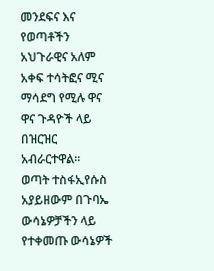መንደፍና እና የወጣቶችን አህጉራዊና አለም አቀፍ ተሳትፎና ሚና ማሳደግ የሚሉ ዋና ዋና ጉዳዮች ላይ በዝርዝር አብራርተዋል።
ወጣት ተስፋኢየሱስ አያይዘውም በጉባኤ ውሳኔዎቻችን ላይ የተቀመጡ ውሳኔዎች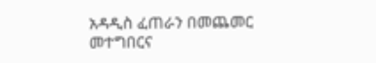አዳዲስ ፈጠራን በመጨመር መተግበርና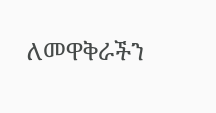ለመዋቅራችን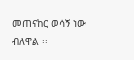መጠናከር ወሳኝ ነው ብለዋል ፡፡